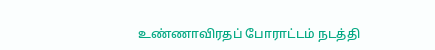உண்ணாவிரதப் போராட்டம் நடத்தி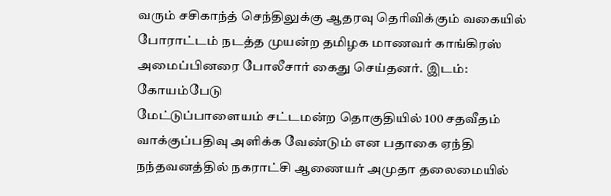வரும் சசிகாந்த் செந்திலுக்கு ஆதரவு தெரிவிக்கும் வகையில் போராட்டம் நடத்த முயன்ற தமிழக மாணவர் காங்கிரஸ் அமைப்பினரை போலீசார் கைது செய்தனர். இடம்: கோயம்பேடு
மேட்டுப்பாளையம் சட்டமன்ற தொகுதியில் 100 சதவீதம் வாக்குப்பதிவு அளிக்க வேண்டும் என பதாகை ஏந்தி நந்தவனத்தில் நகராட்சி ஆணையர் அமுதா தலைமையில்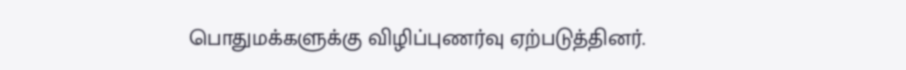பொதுமக்களுக்கு விழிப்புணர்வு ஏற்படுத்தினர்.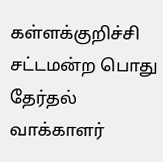கள்ளக்குறிச்சி சட்டமன்ற பொது தேர்தல் வாக்காளர்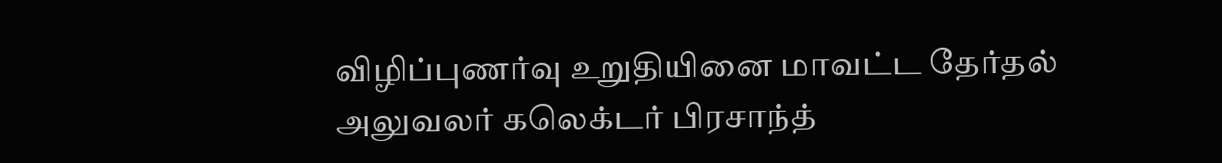விழிப்புணர்வு உறுதியினை மாவட்ட தேர்தல் அலுவலர் கலெக்டர் பிரசாந்த்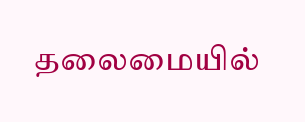தலைமையில்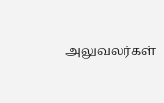அலுவலர்கள்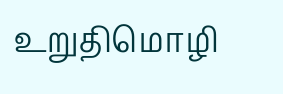உறுதிமொழி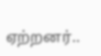ஏற்றனர்..